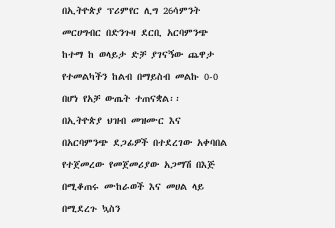በኢትዮጵያ ፕሪምየር ሊግ 26ሳምንት መርሀግብር በድንጉዛ ደርቢ አርባምንጭ ከተማ ከ ወላይታ ድቻ ያገናኝው ጨዋታ የተመልካችን ከልብ በማይስብ መልኩ 0-0 በሆነ የአቻ ውጤት ተጠናቋል፡፡
በኢትዮጵያ ህዝብ መዝሙር እና በአርባምንጭ ደጋፊዎች በተደረገው አቀባበል የተጀመረው የመጀመሪያው አጋማሽ በእጅ በሚቆጠሩ ሙከራወች እና መሀል ላይ በሚደረጉ ኳስን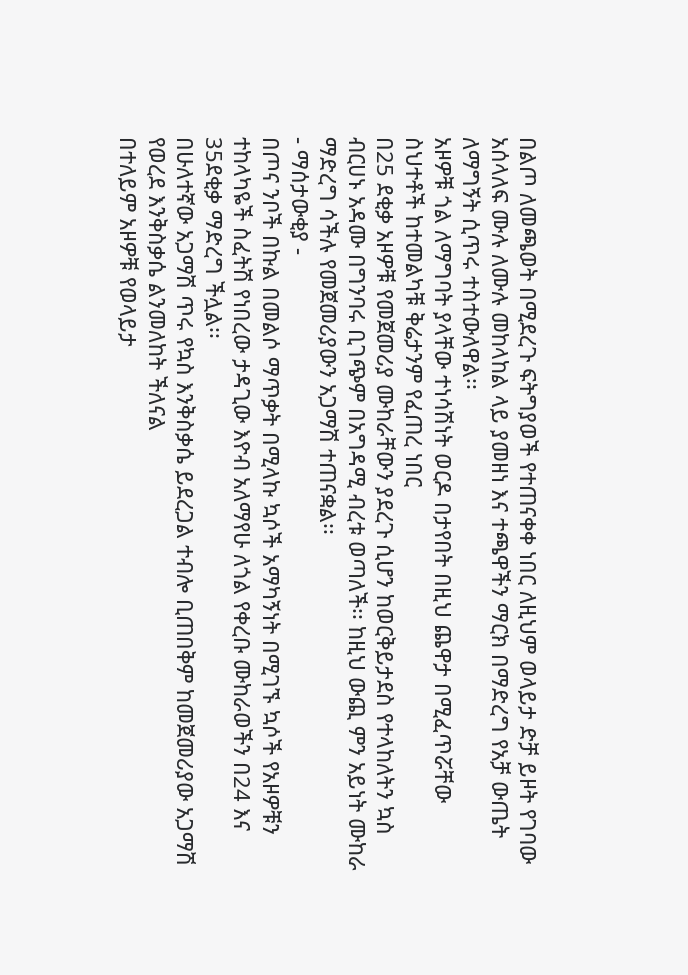በልጦ ለመጫወት በሚደረጉ ፍትግያወች የተጠናቀቀ ነበር ለዚህም ወላይታ ድቻ ይዞት የገባው አሰላለፍ ሙሉ ለሙሉ መከላከል ላይ ያመዘነ እና ተጫዋችን ማርክ በማድረግ የአቻ ውጤት ለማግኝት ሲጥሩ ተስተውለዋል፡፡
አዞዎቹ ጎል ለማግባት ያላቸው ተነሳሽነት ወርዶ በታየበት በዚህ ጨዋታ በሚፈጥሯቸው ስህተቶች ከተመልካቹ ቅሬታንም የፈጠረ ነበር
በ25 ደቂቃ አዞዎቹ የመጀመሪያ ሙከራቸውን ያደረጉ ሲሆን ከወርቅይታደስ የተላከለትን ኳስ ብርሀኑ አዳሙ በግንባሩ ቢገጭም በአግዳሚ ብረቱ ወጣለች፡፡ ከዚህ ውጪ ምን አይነት ሙከራ ማድረግ ሳችሉ የመጀመሪያውን አጋማሽ ተጠናቋል፡፡
- ማሰታውቂያ -
በጦና ንቦች በኩል በመልሶ ማጥቃት በሚላኩ ኳሶች አማካኝነት በሚገኙ ኳሶች የአዞዎቹን ተከላካዬች ስፈትሽ የነበረው ታዳጊው እዮብ አለማየሁ ለጎል የቀረቡ ሙከራወችን በ24 እና 35ደቂቃ ማድረግ ችሏል፡፡
በሁለተኛው አጋማሽ ጥሩ የኳስ እንቅስቃሴ ይደረጋል ተብሎ ቢጠበቅም ከመጀመሪያው አጋማሽ የወረደ እንቅስቃሴ ልንመለከት ችለናል
በተለይም አዞዎቹ የወላይታ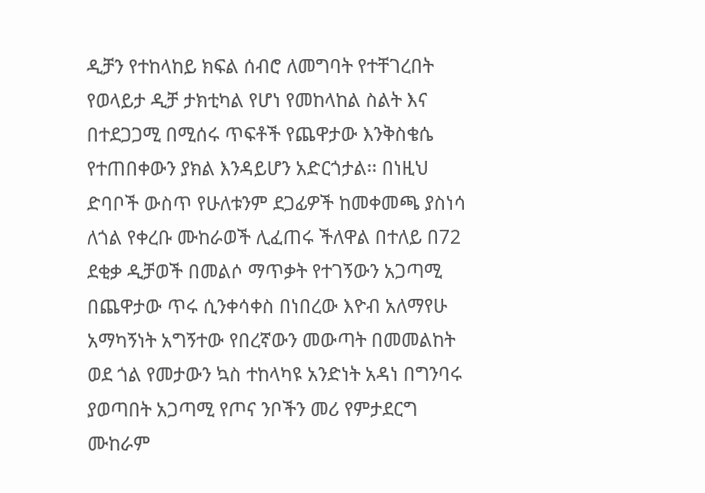ዲቻን የተከላከይ ክፍል ሰብሮ ለመግባት የተቸገረበት የወላይታ ዲቻ ታክቲካል የሆነ የመከላከል ስልት እና በተደጋጋሚ በሚሰሩ ጥፍቶች የጨዋታው እንቅስቄሴ የተጠበቀውን ያክል እንዳይሆን አድርጎታል፡፡ በነዚህ ድባቦች ውስጥ የሁለቱንም ደጋፊዎች ከመቀመጫ ያስነሳ ለጎል የቀረቡ ሙከራወች ሊፈጠሩ ችለዋል በተለይ በ72 ደቂቃ ዲቻወች በመልሶ ማጥቃት የተገኝውን አጋጣሚ በጨዋታው ጥሩ ሲንቀሳቀስ በነበረው እዮብ አለማየሁ አማካኝነት አግኝተው የበረኛውን መውጣት በመመልከት ወደ ጎል የመታውን ኳስ ተከላካዩ አንድነት አዳነ በግንባሩ ያወጣበት አጋጣሚ የጦና ንቦችን መሪ የምታደርግ ሙከራም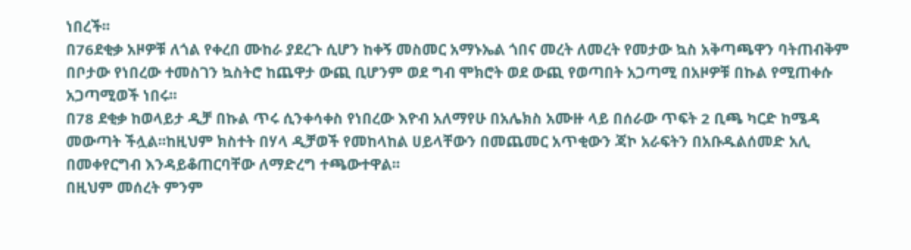ነበረች፡፡
በ76ደቂቃ አዞዎቹ ለጎል የቀረበ ሙከራ ያደረጉ ሲሆን ከቀኝ መስመር አማኑኤል ጎበና መረት ለመረት የመታው ኳስ አቅጣጫዋን ባትጠብቅም በቦታው የነበረው ተመስገን ኳስትሮ ከጨዋታ ውጪ ቢሆንም ወደ ግብ ሞክሮት ወደ ውጪ የወጣበት አጋጣሚ በአዞዎቹ በኩል የሚጠቀሱ አጋጣሚወች ነበሩ፡፡
በ78 ደቂቃ ከወላይታ ዲቻ በኩል ጥሩ ሲንቀሳቀስ የነበረው እዮብ አለማየሁ በአሌክስ አሙዙ ላይ በሰራው ጥፍት 2 ቢጫ ካርድ ከሜዳ መውጣት ችሏል፡፡ከዚህም ክስተት በሃላ ዲቻወች የመከላከል ሀይላቸውን በመጨመር አጥቂውን ጃኮ አራፍትን በአቡዱልሰመድ አሊ በመቀየርግብ እንዳይቆጠርባቸው ለማድረግ ተጫውተዋል፡፡
በዚህም መሰረት ምንም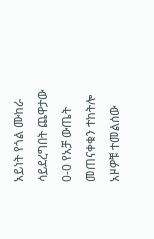አይነት የጎል ሙከራ ሳይደረግበት ጨዋታው 0-0 የአቻ ውጤት መጠናቀቁን ተከትሎ አዞዎቹ ተመልሰው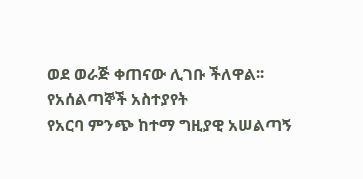ወደ ወራጅ ቀጠናው ሊገቡ ችለዋል፡፡
የአሰልጣኞች አስተያየት
የአርባ ምንጭ ከተማ ግዚያዊ አሠልጣኝ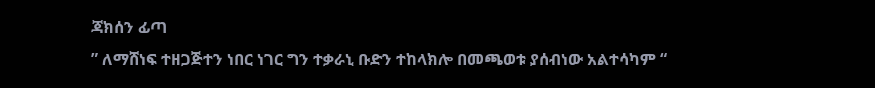ጃክሰን ፊጣ
” ለማሸነፍ ተዘጋጅተን ነበር ነገር ግን ተቃራኒ ቡድን ተከላክሎ በመጫወቱ ያሰብነው አልተሳካም “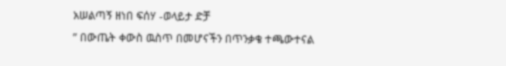አሠልጣኝ ዘነበ ፍሰሃ -ወላይታ ድቻ
” በውጤት ቀውስ ዉስጥ በመሆናችን በጥንቃቄ ተጫውተናል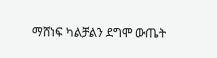ማሸነፍ ካልቻልን ደግሞ ውጤት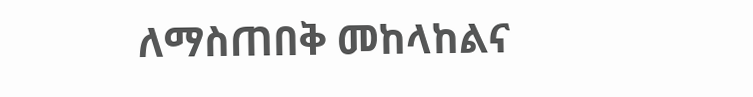ለማስጠበቅ መከላከልና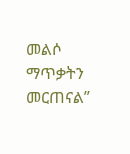መልሶ ማጥቃትን መርጠናል”